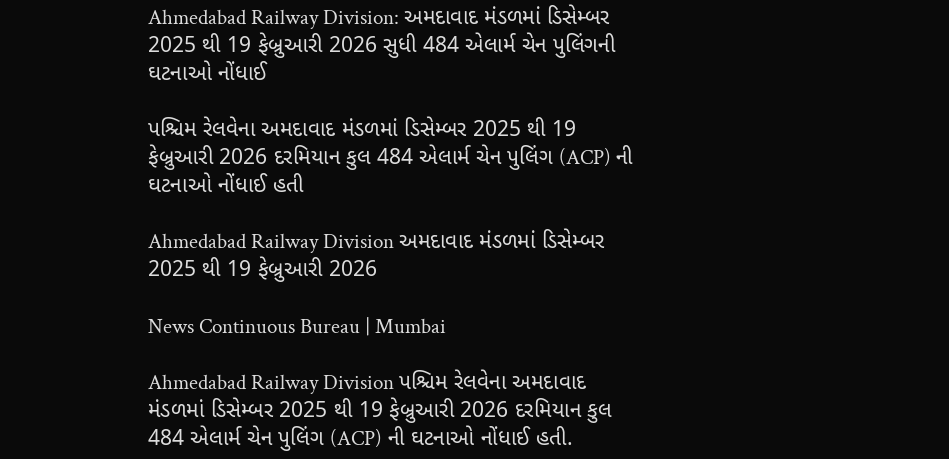Ahmedabad Railway Division: અમદાવાદ મંડળમાં ડિસેમ્બર 2025 થી 19 ફેબ્રુઆરી 2026 સુધી 484 એલાર્મ ચેન પુલિંગની ઘટનાઓ નોંધાઈ

પશ્ચિમ રેલવેના અમદાવાદ મંડળમાં ડિસેમ્બર 2025 થી 19 ફેબ્રુઆરી 2026 દરમિયાન કુલ 484 એલાર્મ ચેન પુલિંગ (ACP) ની ઘટનાઓ નોંધાઈ હતી

Ahmedabad Railway Division અમદાવાદ મંડળમાં ડિસેમ્બર 2025 થી 19 ફેબ્રુઆરી 2026

News Continuous Bureau | Mumbai

Ahmedabad Railway Division પશ્ચિમ રેલવેના અમદાવાદ મંડળમાં ડિસેમ્બર 2025 થી 19 ફેબ્રુઆરી 2026 દરમિયાન કુલ 484 એલાર્મ ચેન પુલિંગ (ACP) ની ઘટનાઓ નોંધાઈ હતી.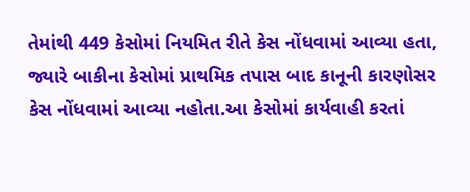તેમાંથી 449 કેસોમાં નિયમિત રીતે કેસ નોંધવામાં આવ્યા હતા, જ્યારે બાકીના કેસોમાં પ્રાથમિક તપાસ બાદ કાનૂની કારણોસર કેસ નોંધવામાં આવ્યા નહોતા.આ કેસોમાં કાર્યવાહી કરતાં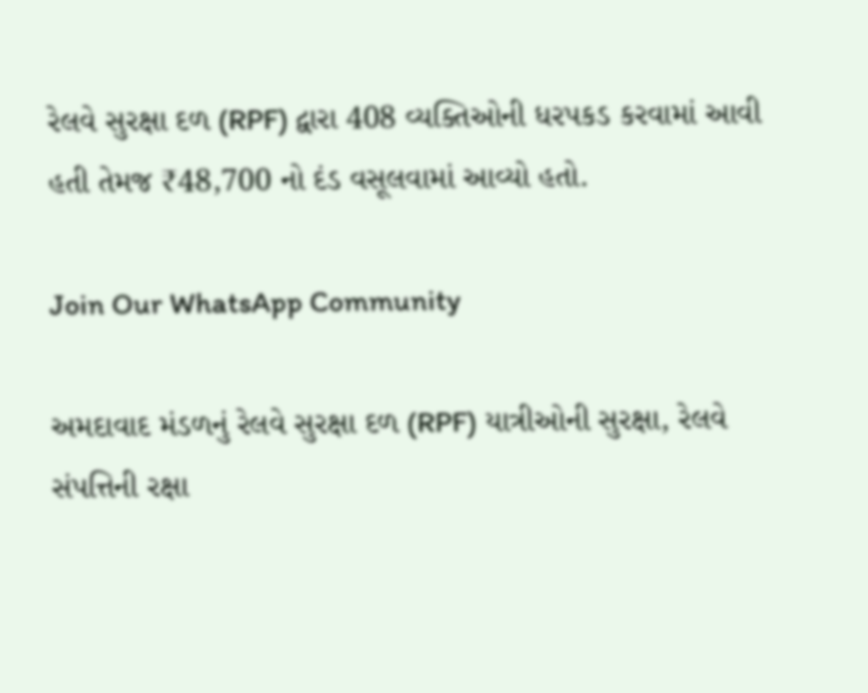રેલવે સુરક્ષા દળ (RPF) દ્વારા 408 વ્યક્તિઓની ધરપકડ કરવામાં આવી હતી તેમજ ₹48,700 નો દંડ વસૂલવામાં આવ્યો હતો.

Join Our WhatsApp Community

અમદાવાદ મંડળનું રેલવે સુરક્ષા દળ (RPF) યાત્રીઓની સુરક્ષા, રેલવે સંપત્તિની રક્ષા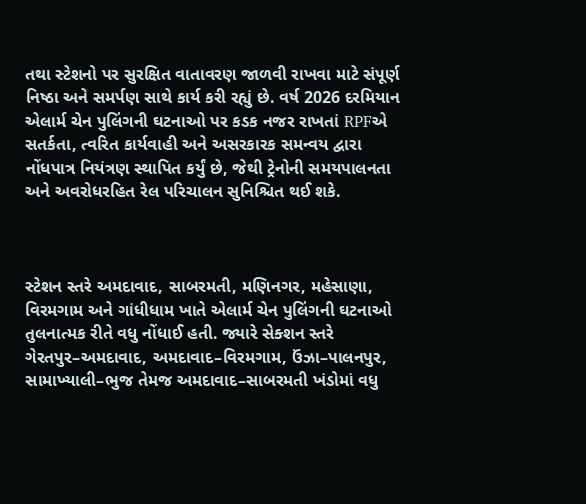તથા સ્ટેશનો પર સુરક્ષિત વાતાવરણ જાળવી રાખવા માટે સંપૂર્ણ નિષ્ઠા અને સમર્પણ સાથે કાર્ય કરી રહ્યું છે. વર્ષ 2026 દરમિયાન એલાર્મ ચેન પુલિંગની ઘટનાઓ પર કડક નજર રાખતાં RPFએ સતર્કતા, ત્વરિત કાર્યવાહી અને અસરકારક સમન્વય દ્વારા નોંધપાત્ર નિયંત્રણ સ્થાપિત કર્યું છે, જેથી ટ્રેનોની સમયપાલનતા અને અવરોધરહિત રેલ પરિચાલન સુનિશ્ચિત થઈ શકે.



સ્ટેશન સ્તરે અમદાવાદ, સાબરમતી, મણિનગર, મહેસાણા, વિરમગામ અને ગાંધીધામ ખાતે એલાર્મ ચેન પુલિંગની ઘટનાઓ તુલનાત્મક રીતે વધુ નોંધાઈ હતી. જ્યારે સેક્શન સ્તરે ગેરતપુર–અમદાવાદ, અમદાવાદ–વિરમગામ, ઉંઝા–પાલનપુર, સામાખ્યાલી–ભુજ તેમજ અમદાવાદ–સાબરમતી ખંડોમાં વધુ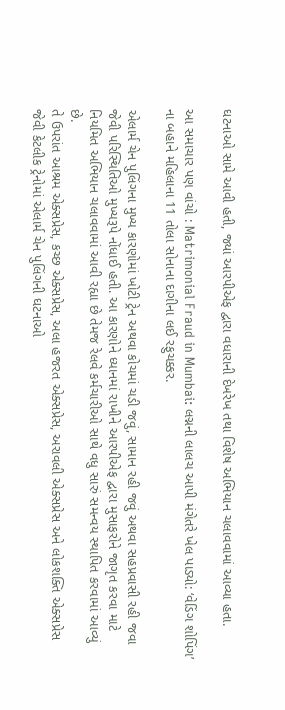ઘટનાઓ સામે આવી હતી, જ્યાં આરપીએફ દ્વારા વધારાની દેખરેખ તથા વિશેષ અભિયાન ચલાવવામાં આવ્યા હતા.

આ સમાચાર પણ વાંચો : Matrimonial Fraud in Mumbai: લગ્નની લાલચ આપી મંગેતરે ખેલ પાડ્યો: ‘વેડિંગ શોપિંગ’ ના બહાને મહિલાના 11 તોલા સોનાના દાગીના લઈ રફુચક્કર.

એલાર્મ ચેન પુલિંગના મુખ્ય કારણોમાં ખોટી ટ્રેન અથવા કોચમાં ચડી જવું, સામાન રહી જવું અથવા સહપ્રવાસી રહી જવા જેવી પરિસ્થિતિઓ મુખ્યરૂપે નોંધાઈ હતી. આ કારણોને ધ્યાનમાં રાખીને આરપીએફ દ્વારા મુસાફરોને જાગૃત કરવા માટે નિયમિત અભિયાન ચલાવવામાં આવી રહ્યા છે તેમજ રેલવે કર્મચારીઓ સાથે વધુ સારું સમન્વય સ્થાપિત કરવામાં આવ્યું છે.
તે ઉપરાંત આશ્રમ એક્સપ્રેસ, કચ્છ એક્સપ્રેસ, અલા હજરત એક્સપ્રેસ, અરાવલી એક્સપ્રેસ અને લોકશક્તિ એક્સપ્રેસ જેવી કેટલીક ટ્રેનોમાં એલાર્મ ચેન પુલિંગની ઘટનાઓ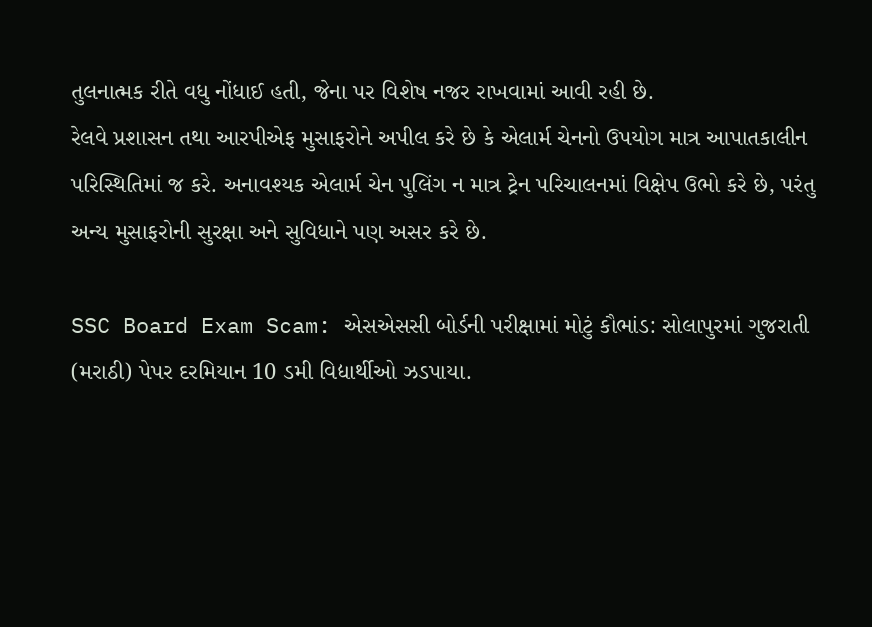તુલનાત્મક રીતે વધુ નોંધાઈ હતી, જેના પર વિશેષ નજર રાખવામાં આવી રહી છે.
રેલવે પ્રશાસન તથા આરપીએફ મુસાફરોને અપીલ કરે છે કે એલાર્મ ચેનનો ઉપયોગ માત્ર આપાતકાલીન પરિસ્થિતિમાં જ કરે. અનાવશ્યક એલાર્મ ચેન પુલિંગ ન માત્ર ટ્રેન પરિચાલનમાં વિક્ષેપ ઉભો કરે છે, પરંતુ અન્ય મુસાફરોની સુરક્ષા અને સુવિધાને પણ અસર કરે છે.

SSC Board Exam Scam: એસએસસી બોર્ડની પરીક્ષામાં મોટું કૌભાંડ: સોલાપુરમાં ગુજરાતી (મરાઠી) પેપર દરમિયાન 10 ડમી વિદ્યાર્થીઓ ઝડપાયા.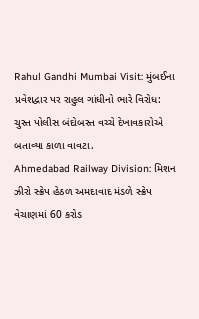Rahul Gandhi Mumbai Visit: મુંબઈના પ્રવેશદ્વાર પર રાહુલ ગાંધીનો ભારે વિરોધ: ચુસ્ત પોલીસ બંદોબસ્ત વચ્ચે દેખાવકારોએ બતાવ્યા કાળા વાવટા.
Ahmedabad Railway Division: મિશન ઝીરો સ્ક્રેપ હેઠળ અમદાવાદ મંડળે સ્ક્રેપ વેચાણમાં 60 કરોડ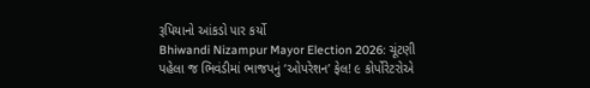રૂપિયાનો આંકડો પાર કર્યો
Bhiwandi Nizampur Mayor Election 2026: ચૂંટણી પહેલા જ ભિવંડીમાં ભાજપનું ‘ઓપરેશન’ ફેલ! ૯ કોર્પોરેટરોએ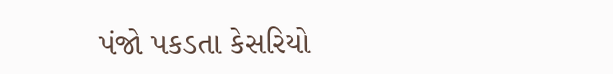પંજો પકડતા કેસરિયો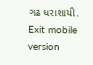ગઢ ધરાશાયી.
Exit mobile version